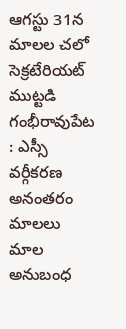ఆగస్టు 31న మాలల చలో సెక్రటేరియట్ ముట్టడి
గంభీరావుపేట : ఎస్సీ వర్గీకరణ అనంతరం మాలలు మాల అనుబంధ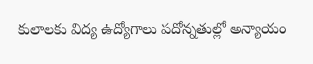కులాలకు విద్య ఉద్యోగాలు పదోన్నతుల్లో అన్యాయం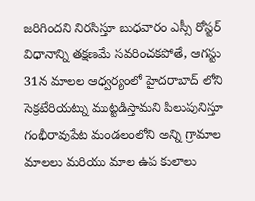జరిగిందని నిరసిస్తూ బుధవారం ఎస్సీ రోస్టర్ విధానాన్ని తక్షణమే సవరించకపోతే, ఆగస్టు 31న మాలల ఆధ్వర్యంలో హైదరాబాద్ లోని సెక్రటేరియట్ను ముట్టడిస్తామని పిలుపునిస్తూ గంభీరావుపేట మండలంలోని అన్ని గ్రామాల మాలలు మరియు మాల ఉప కులాలు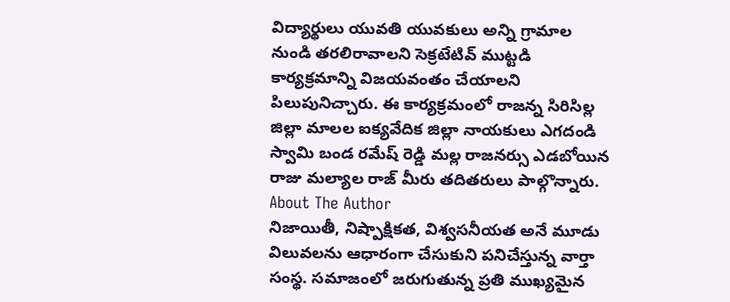విద్యార్థులు యువతి యువకులు అన్ని గ్రామాల నుండి తరలిరావాలని సెక్రటేటివ్ ముట్టడి కార్యక్రమాన్ని విజయవంతం చేయాలని పిలుపునిచ్చారు. ఈ కార్యక్రమంలో రాజన్న సిరిసిల్ల జిల్లా మాలల ఐక్యవేదిక జిల్లా నాయకులు ఎగదండి స్వామి బండ రమేష్ రెడ్డి మల్ల రాజనర్సు ఎడబోయిన రాజు మల్యాల రాజ్ మీరు తదితరులు పాల్గొన్నారు.
About The Author
నిజాయితీ, నిష్పాక్షికత, విశ్వసనీయత అనే మూడు విలువలను ఆధారంగా చేసుకుని పనిచేస్తున్న వార్తా సంస్థ. సమాజంలో జరుగుతున్న ప్రతి ముఖ్యమైన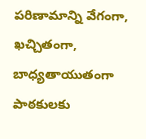పరిణామాన్ని వేగంగా, ఖచ్చితంగా, బాధ్యతాయుతంగా పాఠకులకు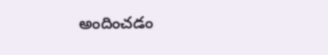అందించడం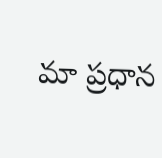మా ప్రధాన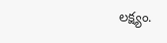లక్ష్యం.